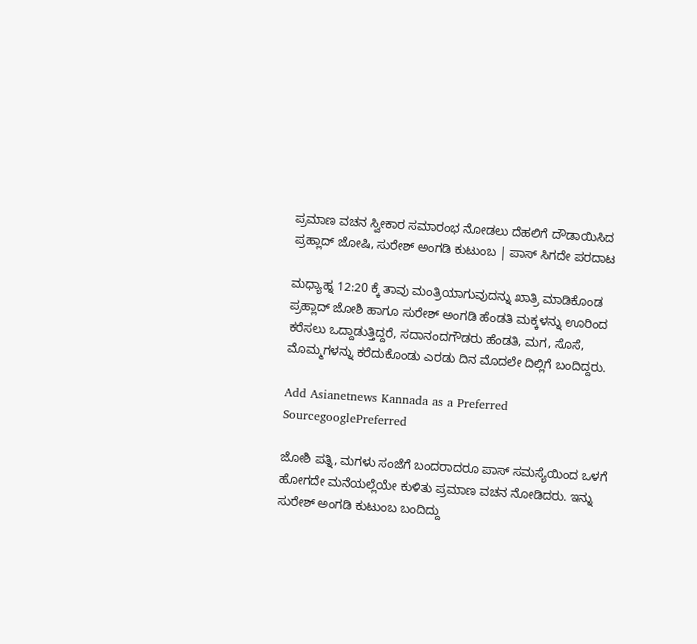ಪ್ರಮಾಣ ವಚನ ಸ್ವೀಕಾರ ಸಮಾರಂಭ ನೋಡಲು ದೆಹಲಿಗೆ ದೌಡಾಯಿಸಿದ ಪ್ರಹ್ಲಾದ್ ಜೋಷಿ, ಸುರೇಶ್ ಅಂಗಡಿ ಕುಟುಂಬ | ಪಾಸ್ ಸಿಗದೇ ಪರದಾಟ

ಮಧ್ಯಾಹ್ನ 12:20 ಕ್ಕೆ ತಾವು ಮಂತ್ರಿಯಾಗುವುದನ್ನು ಖಾತ್ರಿ ಮಾಡಿಕೊಂಡ ಪ್ರಹ್ಲಾದ್‌ ಜೋಶಿ ಹಾಗೂ ಸುರೇಶ್‌ ಅಂಗಡಿ ಹೆಂಡತಿ ಮಕ್ಕಳನ್ನು ಊರಿಂದ ಕರೆಸಲು ಒದ್ದಾಡುತ್ತಿದ್ದರೆ, ಸದಾನಂದಗೌಡರು ಹೆಂಡತಿ, ಮಗ, ಸೊಸೆ, ಮೊಮ್ಮಗಳನ್ನು ಕರೆದುಕೊಂಡು ಎರಡು ದಿನ ಮೊದಲೇ ದಿಲ್ಲಿಗೆ ಬಂದಿದ್ದರು.

Add Asianetnews Kannada as a Preferred SourcegooglePreferred

ಜೋಶಿ ಪತ್ನಿ, ಮಗಳು ಸಂಜೆಗೆ ಬಂದರಾದರೂ ಪಾಸ್‌ ಸಮಸ್ಯೆಯಿಂದ ಒಳಗೆ ಹೋಗದೇ ಮನೆಯಲ್ಲೆಯೇ ಕುಳಿತು ಪ್ರಮಾಣ ವಚನ ನೋಡಿದರು. ಇನ್ನು ಸುರೇಶ್‌ ಅಂಗಡಿ ಕುಟುಂಬ ಬಂದಿದ್ದು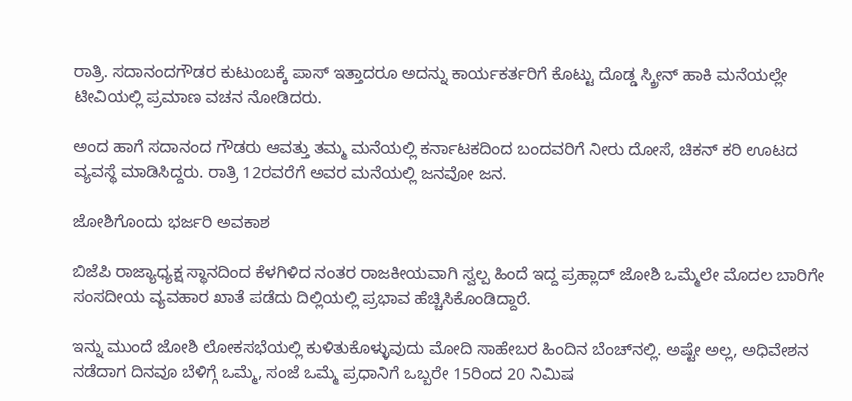ರಾತ್ರಿ. ಸದಾನಂದಗೌಡರ ಕುಟುಂಬಕ್ಕೆ ಪಾಸ್‌ ಇತ್ತಾದರೂ ಅದನ್ನು ಕಾರ್ಯಕರ್ತರಿಗೆ ಕೊಟ್ಟು ದೊಡ್ಡ ಸ್ಕ್ರೀನ್‌ ಹಾಕಿ ಮನೆಯಲ್ಲೇ ಟೀವಿಯಲ್ಲಿ ಪ್ರಮಾಣ ವಚನ ನೋಡಿದರು.

ಅಂದ ಹಾಗೆ ಸದಾನಂದ ಗೌಡರು ಆವತ್ತು ತಮ್ಮ ಮನೆಯಲ್ಲಿ ಕರ್ನಾಟಕದಿಂದ ಬಂದವರಿಗೆ ನೀರು ದೋಸೆ, ಚಿಕನ್‌ ಕರಿ ಊಟದ ವ್ಯವಸ್ಥೆ ಮಾಡಿಸಿದ್ದರು. ರಾತ್ರಿ 12ರವರೆಗೆ ಅವರ ಮನೆಯಲ್ಲಿ ಜನವೋ ಜನ.

ಜೋಶಿಗೊಂದು ಭರ್ಜರಿ ಅವಕಾಶ

ಬಿಜೆಪಿ ರಾಜ್ಯಾಧ್ಯಕ್ಷ ಸ್ಥಾನದಿಂದ ಕೆಳಗಿಳಿದ ನಂತರ ರಾಜಕೀಯವಾಗಿ ಸ್ವಲ್ಪ ಹಿಂದೆ ಇದ್ದ ಪ್ರಹ್ಲಾದ್‌ ಜೋಶಿ ಒಮ್ಮೆಲೇ ಮೊದಲ ಬಾರಿಗೇ ಸಂಸದೀಯ ವ್ಯವಹಾರ ಖಾತೆ ಪಡೆದು ದಿಲ್ಲಿಯಲ್ಲಿ ಪ್ರಭಾವ ಹೆಚ್ಚಿಸಿಕೊಂಡಿದ್ದಾರೆ.

ಇನ್ನು ಮುಂದೆ ಜೋಶಿ ಲೋಕಸಭೆಯಲ್ಲಿ ಕುಳಿತುಕೊಳ್ಳುವುದು ಮೋದಿ ಸಾಹೇಬರ ಹಿಂದಿನ ಬೆಂಚ್‌ನಲ್ಲಿ. ಅಷ್ಟೇ ಅಲ್ಲ, ಅಧಿವೇಶನ ನಡೆದಾಗ ದಿನವೂ ಬೆಳಿಗ್ಗೆ ಒಮ್ಮೆ, ಸಂಜೆ ಒಮ್ಮೆ ಪ್ರಧಾನಿಗೆ ಒಬ್ಬರೇ 15ರಿಂದ 20 ನಿಮಿಷ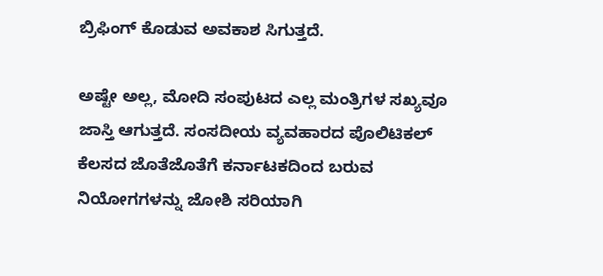ಬ್ರಿಫಿಂಗ್‌ ಕೊಡುವ ಅವಕಾಶ ಸಿಗುತ್ತದೆ.

ಅಷ್ಟೇ ಅಲ್ಲ, ಮೋದಿ ಸಂಪುಟದ ಎಲ್ಲ ಮಂತ್ರಿಗಳ ಸಖ್ಯವೂ ಜಾಸ್ತಿ ಆಗುತ್ತದೆ. ಸಂಸದೀಯ ವ್ಯವಹಾರದ ಪೊಲಿಟಿಕಲ್ ಕೆಲಸದ ಜೊತೆಜೊತೆಗೆ ಕರ್ನಾಟಕದಿಂದ ಬರುವ ನಿಯೋಗಗಳನ್ನು ಜೋಶಿ ಸರಿಯಾಗಿ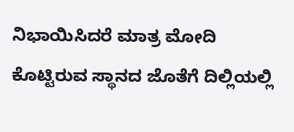ನಿಭಾಯಿಸಿದರೆ ಮಾತ್ರ ಮೋದಿ ಕೊಟ್ಟಿರುವ ಸ್ಥಾನದ ಜೊತೆಗೆ ದಿಲ್ಲಿಯಲ್ಲಿ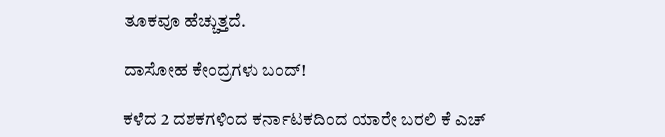ತೂಕವೂ ಹೆಚ್ಚುತ್ತದೆ.

ದಾಸೋಹ ಕೇಂದ್ರಗಳು ಬಂದ್‌!

ಕಳೆದ 2 ದಶಕಗಳಿಂದ ಕರ್ನಾಟಕದಿಂದ ಯಾರೇ ಬರಲಿ ಕೆ ಎಚ್‌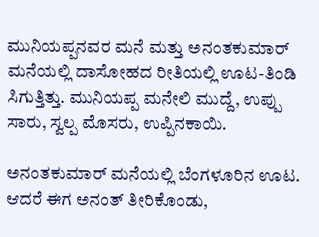ಮುನಿಯಪ್ಪನವರ ಮನೆ ಮತ್ತು ಅನಂತಕುಮಾರ್‌ ಮನೆಯಲ್ಲಿ ದಾಸೋಹದ ರೀತಿಯಲ್ಲಿ ಊಟ-ತಿಂಡಿ ಸಿಗುತ್ತಿತ್ತು. ಮುನಿಯಪ್ಪ ಮನೇಲಿ ಮುದ್ದೆ, ಉಪ್ಪು ಸಾರು, ಸ್ವಲ್ಪ ಮೊಸರು, ಉಪ್ಪಿನಕಾಯಿ.

ಅನಂತಕುಮಾರ್‌ ಮನೆಯಲ್ಲಿ ಬೆಂಗಳೂರಿನ ಊಟ. ಆದರೆ ಈಗ ಅನಂತ್‌ ತೀರಿಕೊಂಡು,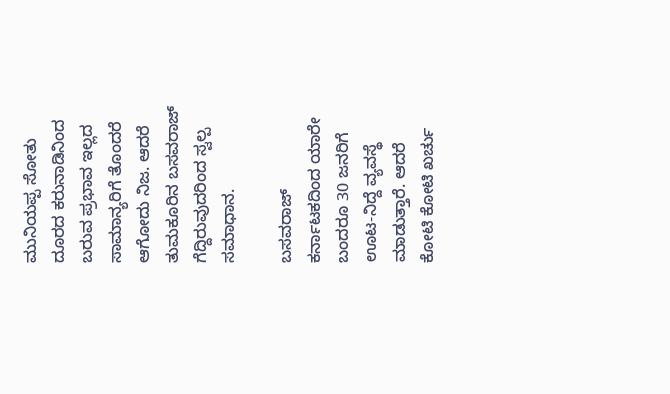ಮುನಿಯಪ್ಪ ಸೋತು ದೂರದ ಕರುನಾಡಿನಿಂದ ಬರುವ ಪ್ರಭಾವ ಇಲ್ಲದ ಸಾಮಾನ್ಯರಿಗೆ ತೊಂದರೆ ಆಗೋದು ನಿಜ. ಆದರೆ ತುಮಕೂರಿನ ಬಸವರಾಜ್‌ ಗೆದ್ದಿರುವುದರಿಂದ ಸ್ವಲ್ಪ ಸಮಾಧಾನ.

ಬಸವರಾಜ್‌ ಕರ್ನಾಟಕದಿಂದ ಯಾರೇ ಬಂದರೂ 30 ಜನರಿಗೆ ಊಟ-ನಿದ್ದೆ ವ್ಯವಸ್ಥೆ ಮಾಡುತ್ತಾರೆ. ಆದರೆ ಕೋಟಿ ಕೋಟಿ ಖರ್ಚು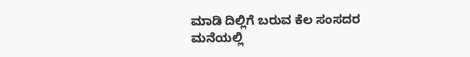ಮಾಡಿ ದಿಲ್ಲಿಗೆ ಬರುವ ಕೆಲ ಸಂಸದರ ಮನೆಯಲ್ಲಿ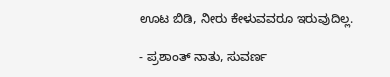ಊಟ ಬಿಡಿ, ನೀರು ಕೇಳುವವರೂ ಇರುವುದಿಲ್ಲ.

- ಪ್ರಶಾಂತ್ ನಾತು, ಸುವರ್ಣ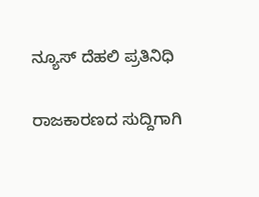ನ್ಯೂಸ್ ದೆಹಲಿ ಪ್ರತಿನಿಧಿ

ರಾಜಕಾರಣದ ಸುದ್ದಿಗಾಗಿ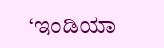‘ಇಂಡಿಯಾ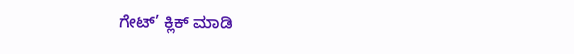ಗೇಟ್’ ಕ್ಲಿಕ್ ಮಾಡಿ